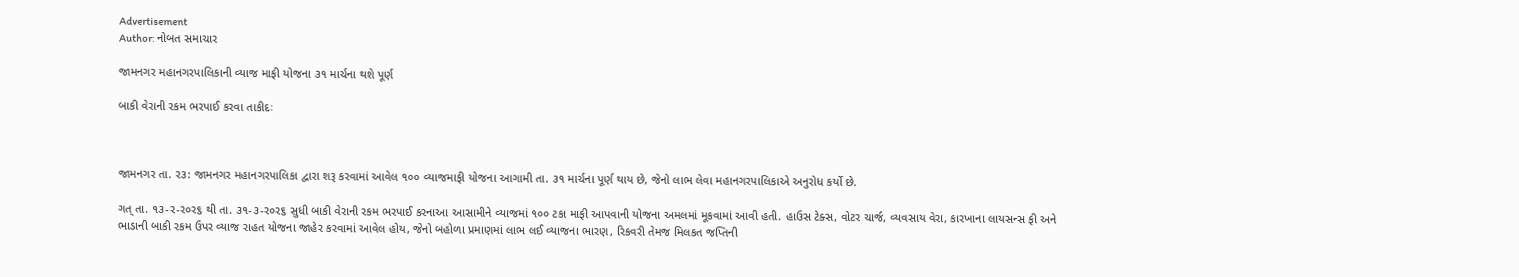Advertisement
Author: નોબત સમાચાર

જામનગર મહાનગરપાલિકાની વ્યાજ માફી યોજના ૩૧ માર્ચના થશે પૂર્ણ

બાકી વેરાની રકમ ભરપાઈ કરવા તાકીદઃ



જામનગર તા. ર૩: જામનગર મહાનગરપાલિકા દ્વારા શરૂ કરવામાં આવેલ ૧૦૦ વ્યાજમાફી યોજના આગામી તા. ૩૧ માર્ચના પૂર્ણ થાય છે, જેનો લાભ લેવા મહાનગરપાલિકાએ અનુરોધ કર્યો છે.

ગત્ તા. ૧૩-ર-ર૦ર૬ થી તા. ૩૧-૩-ર૦ર૬ સુધી બાકી વેરાની રકમ ભરપાઈ કરનાઆ આસામીને વ્યાજમાં ૧૦૦ ટકા માફી આપવાની યોજના અમલમાં મૂકવામાં આવી હતી. હાઉસ ટેક્સ, વોટર ચાર્જ, વ્યવસાય વેરા, કારખાના લાયસન્સ ફી અને ભાડાની બાકી રકમ ઉપર વ્યાજ રાહત યોજના જાહેર કરવામાં આવેલ હોય, જેનો બહોળા પ્રમાણમાં લાભ લઈ વ્યાજના ભારણ, રિકવરી તેમજ મિલકત જપ્તિની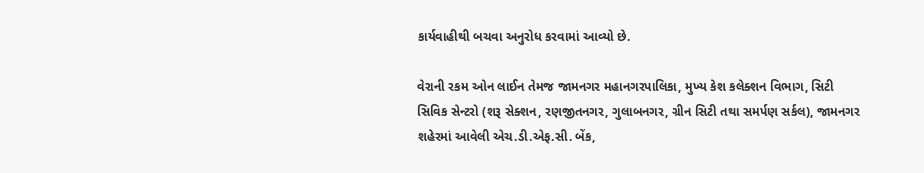કાર્યવાહીથી બચવા અનુરોધ કરવામાં આવ્યો છે.

વેરાની રકમ ઓન લાઈન તેમજ જામનગર મહાનગરપાલિકા, મુખ્ય કેશ કલેક્શન વિભાગ, સિટી સિવિક સેન્ટરો (શરૂ સેક્શન, રણજીતનગર, ગુલાબનગર, ગ્રીન સિટી તથા સમર્પણ સર્કલ), જામનગર શહેરમાં આવેલી એચ.ડી.એફ.સી. બેંક,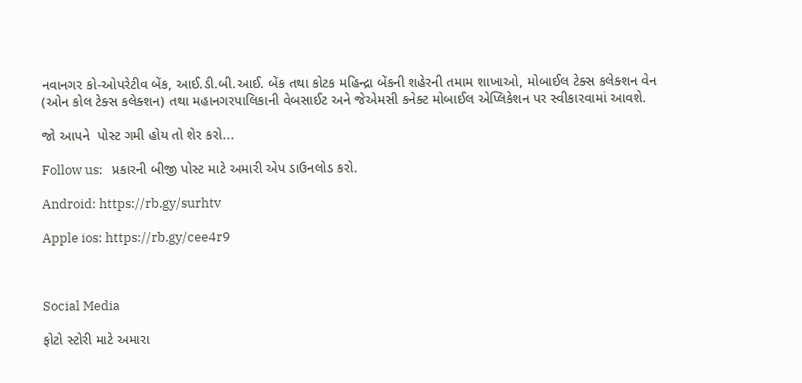નવાનગર કો-ઓપરેટીવ બેંક, આઈ.ડી.બી.આઈ. બેંક તથા કોટક મહિન્દ્રા બેંકની શહેરની તમામ શાખાઓ, મોબાઈલ ટેક્સ કલેક્શન વેન (ઓન કોલ ટેક્સ કલેક્શન) તથા મહાનગરપાલિકાની વેબસાઈટ અને જેએમસી કનેક્ટ મોબાઈલ એપ્લિકેશન પર સ્વીકારવામાં આવશે.

જો આપને  પોસ્ટ ગમી હોય તો શેર કરો...

Follow us:   પ્રકારની બીજી પોસ્ટ માટે અમારી એપ ડાઉનલોડ કરો.

Android: https://rb.gy/surhtv

Apple ios: https://rb.gy/cee4r9



Social Media

ફોટો સ્ટોરી માટે અમારા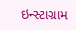ઇન્સ્ટાગ્રામ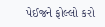પેઈજને ફોલ્લો કરો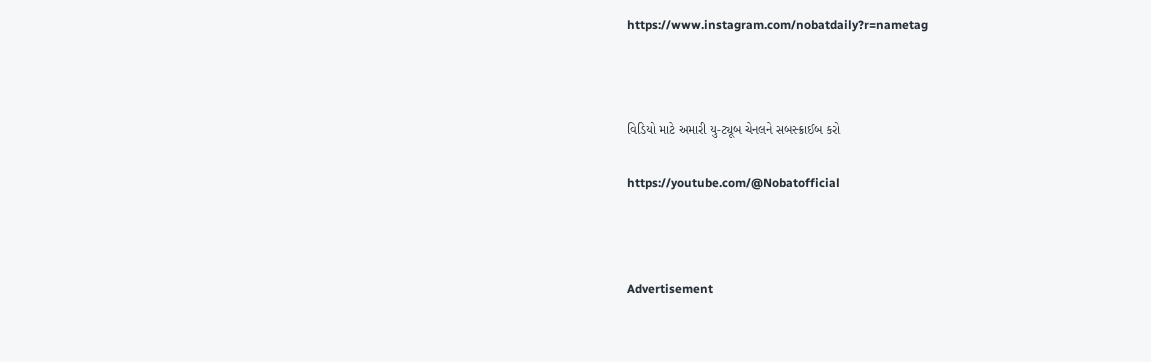https://www.instagram.com/nobatdaily?r=nametag



વિડિયો માટે અમારી યુ-ટ્યૂબ ચેનલને સબસ્ક્રાઈબ કરો

https://youtube.com/@Nobatofficial



Advertisement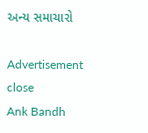અન્ય સમાચારો

Advertisement
close
Ank Bandh